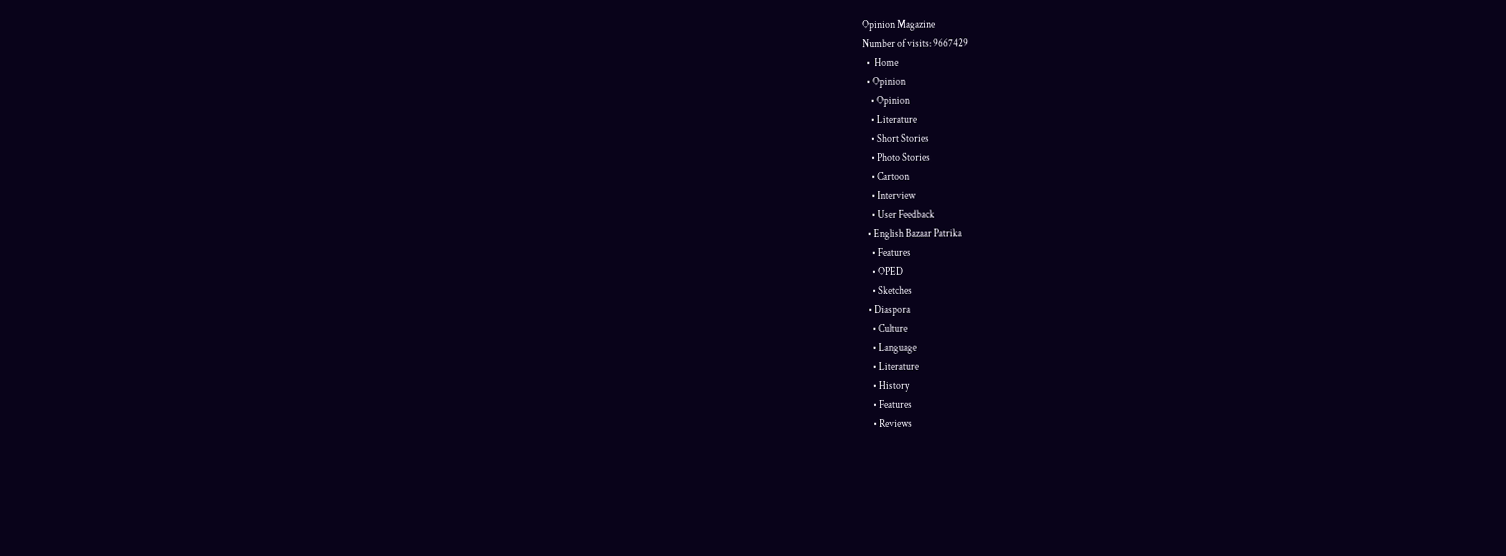Opinion Magazine
Number of visits: 9667429
  •  Home
  • Opinion
    • Opinion
    • Literature
    • Short Stories
    • Photo Stories
    • Cartoon
    • Interview
    • User Feedback
  • English Bazaar Patrika
    • Features
    • OPED
    • Sketches
  • Diaspora
    • Culture
    • Language
    • Literature
    • History
    • Features
    • Reviews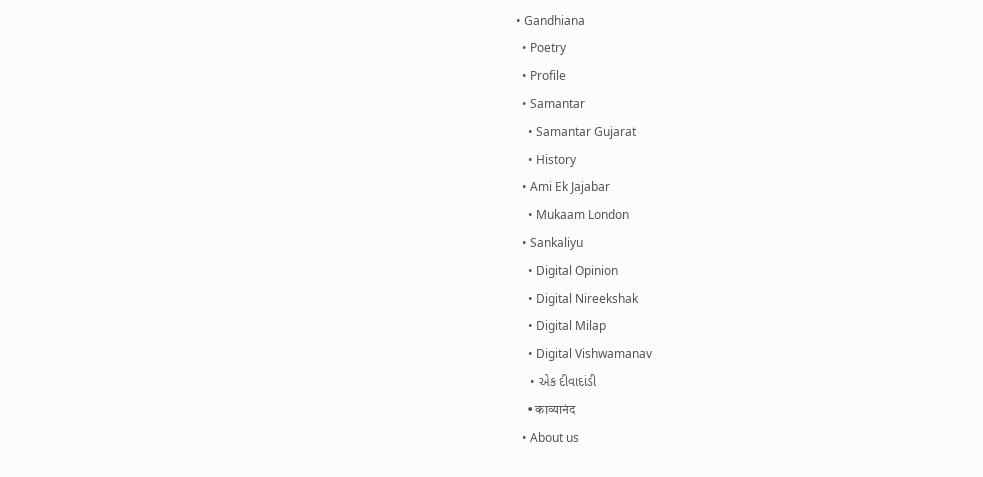• Gandhiana
  • Poetry
  • Profile
  • Samantar
    • Samantar Gujarat
    • History
  • Ami Ek Jajabar
    • Mukaam London
  • Sankaliyu
    • Digital Opinion
    • Digital Nireekshak
    • Digital Milap
    • Digital Vishwamanav
    • એક દીવાદાંડી
    • काव्यानंद
  • About us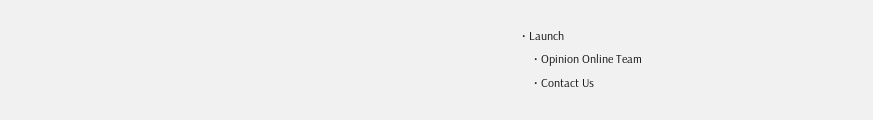• Launch
    • Opinion Online Team
    • Contact Us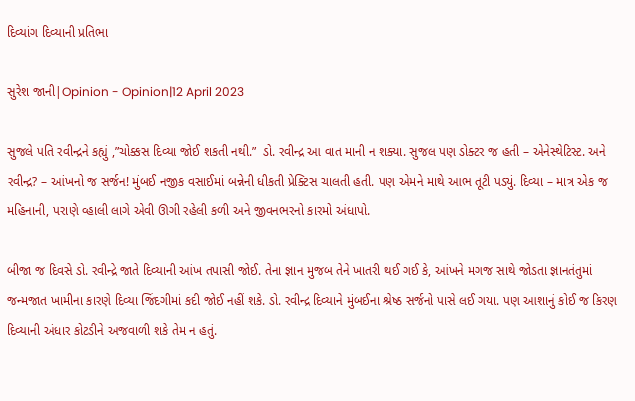દિવ્યાંગ દિવ્યાની પ્રતિભા

સુરેશ જાની|Opinion - Opinion|12 April 2023

સુજલે પતિ રવીન્દ્રને કહ્યું ,”ચોક્કસ દિવ્યા જોઈ શકતી નથી.”  ડો. રવીન્દ્ર આ વાત માની ન શક્યા. સુજલ પણ ડોક્ટર જ હતી – એનેસ્થેટિસ્ટ. અને રવીન્દ્ર? – આંખનો જ સર્જન! મુંબઈ નજીક વસાઈમાં બન્નેની ધીકતી પ્રેક્ટિસ ચાલતી હતી. પણ એમને માથે આભ તૂટી પડ્યું. દિવ્યા – માત્ર એક જ મહિનાની, પરાણે વ્હાલી લાગે એવી ઊગી રહેલી કળી અને જીવનભરનો કારમો અંધાપો.

બીજા જ દિવસે ડો. રવીન્દ્રે જાતે દિવ્યાની આંખ તપાસી જોઈ. તેના જ્ઞાન મુજબ તેને ખાતરી થઈ ગઈ કે, આંખને મગજ સાથે જોડતા જ્ઞાનતંતુમાં જન્મજાત ખામીના કારણે દિવ્યા જિંદગીમાં કદી જોઈ નહીં શકે. ડો. રવીન્દ્ર દિવ્યાને મુંબઈના શ્રેષ્ઠ સર્જનો પાસે લઈ ગયા. પણ આશાનું કોઈ જ કિરણ દિવ્યાની અંધાર કોટડીને અજવાળી શકે તેમ ન હતું.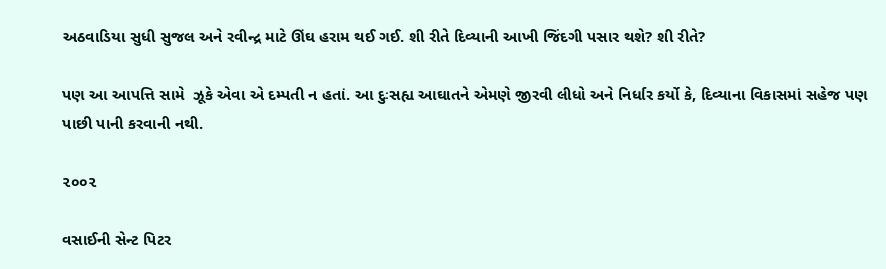અઠવાડિયા સુધી સુજલ અને રવીન્દ્ર માટે ઊંઘ હરામ થઈ ગઈ. શી રીતે દિવ્યાની આખી જિંદગી પસાર થશે? શી રીતે?

પણ આ આપત્તિ સામે  ઝૂકે એવા એ દમ્પતી ન હતાં. આ દુઃસહ્ય આઘાતને એમણે જીરવી લીધો અને નિર્ધાર કર્યો કે, દિવ્યાના વિકાસમાં સહેજ પણ પાછી પાની કરવાની નથી.

૨૦૦૨

વસાઈની સેન્ટ પિટર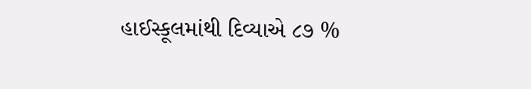હાઈસ્કૂલમાંથી દિવ્યાએ ૮૭ %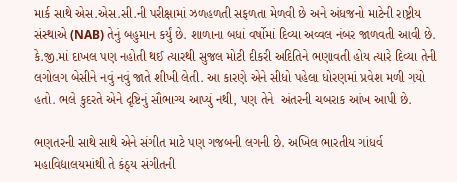માર્ક સાથે એસ.એસ.સી.ની પરીક્ષામાં ઝળહળતી સફળતા મેળવી છે અને અંધજનો માટેની રાષ્ટ્રીય સંસ્થાએ (NAB) તેનું બહુમાન કર્યું છે. શાળાના બધાં વર્ષોમાં દિવ્યા અવ્વલ નંબર જાળવતી આવી છે.  કે.જી.માં દાખલ પણ નહોતી થઈ ત્યારથી સુજલ મોટી દીકરી અદિતિને ભણાવતી હોય ત્યારે દિવ્યા તેની લગોલગ બેસીને નવું નવું જાતે શીખી લેતી. આ કારણે એને સીધો પહેલા ધોરણમાં પ્રવેશ મળી ગયો હતો. ભલે કુદરતે એને દૃષ્ટિનું સૌભાગ્ય આપ્યું નથી, પણ તેને  અંતરની ચબરાક આંખ આપી છે.

ભણતરની સાથે સાથે એને સંગીત માટે પણ ગજબની લગની છે. અખિલ ભારતીય ગાંધર્વ મહાવિદ્યાલયમાંથી તે કંઠ્ય સંગીતની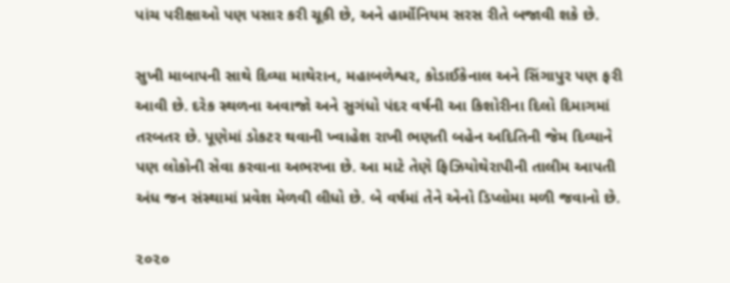પાંચ પરીક્ષાઓ પણ પસાર કરી ચૂકી છે, અને હાર્મોનિયમ સરસ રીતે બજાવી શકે છે.

સુખી માબાપની સાથે દિવ્યા માથેરાન, મહાબળેશ્વર, કોડાઈકેનાલ અને સિંગાપુર પણ ફરી આવી છે. દરેક સ્થળના અવાજો અને સુગંધો પંદર વર્ષની આ કિશોરીના દિલો દિમાગમાં તરબતર છે. પૂણેમાં ડોકટર થવાની ખ્વાહેશ રાખી ભણતી બહેન અદિતિની જેમ દિવ્યાને પણ લોકોની સેવા કરવાના અભરખા છે. આ માટે તેણે ફિઝિયોથેરાપીની તાલીમ આપતી અંધ જન સંસ્થામાં પ્રવેશ મેળવી લીધો છે. બે વર્ષમાં તેને એનો ડિપ્લોમા મળી જવાનો છે.

૨૦૨૦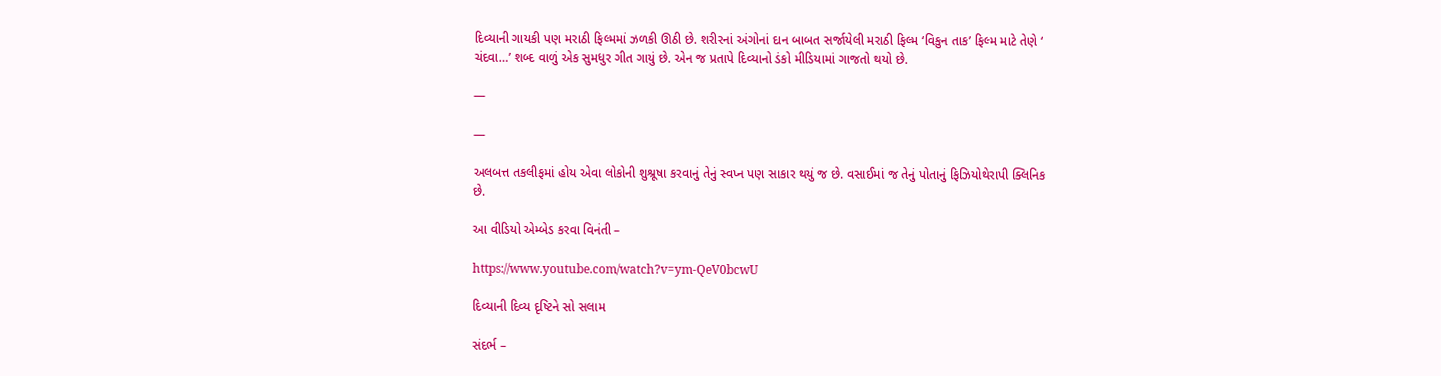દિવ્યાની ગાયકી પણ મરાઠી ફિલ્મમાં ઝળકી ઊઠી છે. શરીરનાં અંગોનાં દાન બાબત સર્જાયેલી મરાઠી ફિલ્મ ‘વિકુન તાક’ ફિલ્મ માટે તેણે ‘ ચંદવા…’ શબ્દ વાળું એક સુમધુર ગીત ગાયું છે. એન જ પ્રતાપે દિવ્યાનો ડંકો મીડિયામાં ગાજતો થયો છે.

—

—

અલબત્ત તકલીફમાં હોય એવા લોકોની શુશ્રૂષા કરવાનું તેનું સ્વપ્ન પણ સાકાર થયું જ છે. વસાઈમાં જ તેનું પોતાનું ફિઝિયોથેરાપી ક્લિનિક છે.

આ વીડિયો એમ્બેડ કરવા વિનંતી –

https://www.youtube.com/watch?v=ym-QeV0bcwU

દિવ્યાની દિવ્ય દૃષ્ટિને સો સલામ

સંદર્ભ –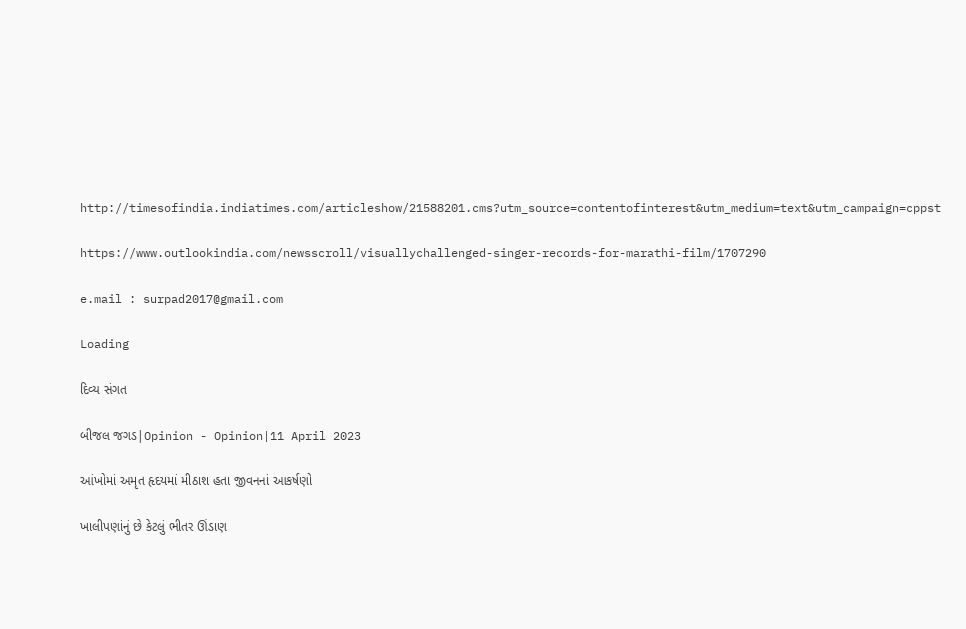http://timesofindia.indiatimes.com/articleshow/21588201.cms?utm_source=contentofinterest&utm_medium=text&utm_campaign=cppst

https://www.outlookindia.com/newsscroll/visuallychallenged-singer-records-for-marathi-film/1707290

e.mail : surpad2017@gmail.com

Loading

દિવ્ય સંગત

બીજલ જગડ|Opinion - Opinion|11 April 2023

આંખોમાં અમૃત હૃદયમાં મીઠાશ હતા જીવનનાં આકર્ષણો

ખાલીપણાંનું છે કેટલું ભીતર ઊંડાણ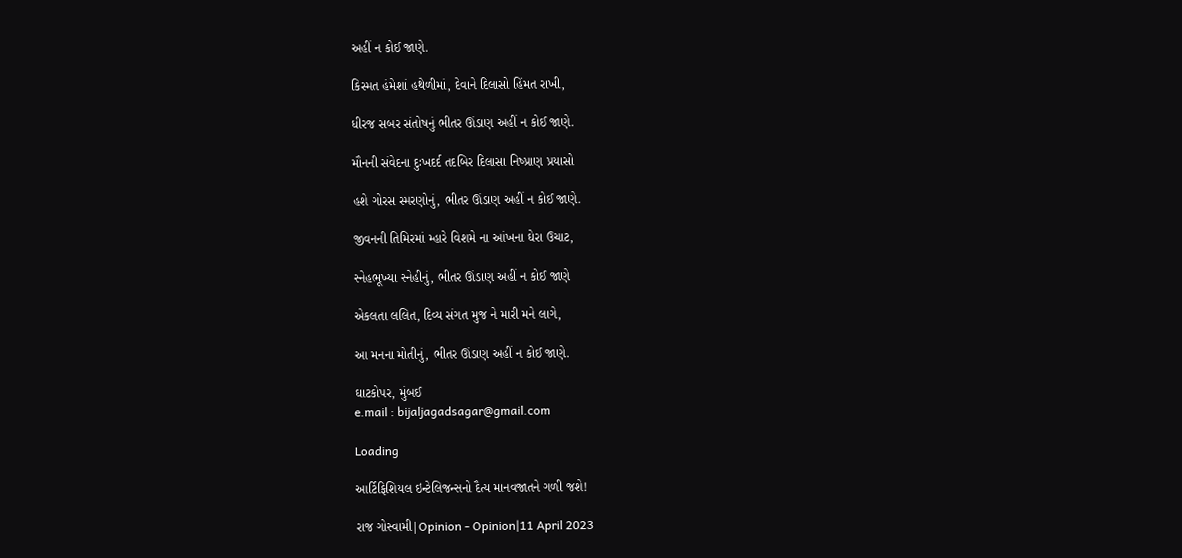અહીં ન કોઈ જાણે.

કિસ્મત હંમેશાં હથેળીમાં, દેવાને દિલાસો હિંમત રાખી,

ધીરજ સબર સંતોષનું ભીતર ઊંડાણ અહીં ન કોઈ જાણે.

મૌનની સંવેદના દુઃખદર્દ તદબિર દિલાસા નિષ્પ્રાણ પ્રયાસો

હશે ગોરસ સ્મરણોનું, ભીતર ઊંડાણ અહીં ન કોઈ જાણે.

જીવનની તિમિરમાં મ્હારે વિશમે ના આંખના ઘેરા ઉચાટ,

સ્નેહભૂખ્યા સ્નેહીનું, ભીતર ઊંડાણ અહીં ન કોઈ જાણે

એકલતા લલિત, દિવ્ય સંગત મુજ ને મારી મને લાગે,

આ મનના મોતીનું, ભીતર ઊંડાણ અહીં ન કોઈ જાણે.

ઘાટકોપર, મુંબઈ
e.mail : bijaljagadsagar@gmail.com

Loading

આર્ટિફિશિયલ ઇન્ટેલિજન્સનો દૈત્ય માનવજાતને ગળી જશે!

રાજ ગોસ્વામી|Opinion - Opinion|11 April 2023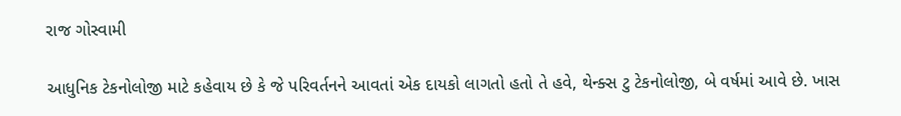રાજ ગોસ્વામી

આધુનિક ટેકનોલોજી માટે કહેવાય છે કે જે પરિવર્તનને આવતાં એક દાયકો લાગતો હતો તે હવે, થેન્ક્સ ટુ ટેકનોલોજી, બે વર્ષમાં આવે છે. ખાસ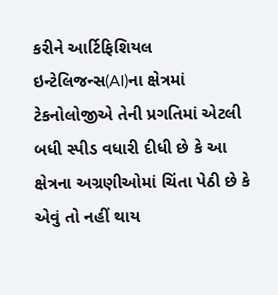કરીને આર્ટિફિશિયલ ઇન્ટેલિજન્સ(AI)ના ક્ષેત્રમાં ટેકનોલોજીએ તેની પ્રગતિમાં એટલી બધી સ્પીડ વધારી દીધી છે કે આ ક્ષેત્રના અગ્રણીઓમાં ચિંતા પેઠી છે કે એવું તો નહીં થાય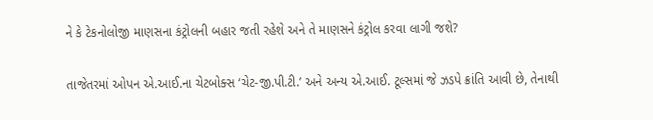ને કે ટેકનોલોજી માણસના કંટ્રોલની બહાર જતી રહેશે અને તે માણસને કંટ્રોલ કરવા લાગી જશે?

તાજેતરમાં ઓપન એ.આઈ.ના ચેટબોક્સ ‘ચેટ-જી.પી.ટી.’ અને અન્ય એ.આઈ. ટૂલ્સમાં જે ઝડપે ક્રાંતિ આવી છે, તેનાથી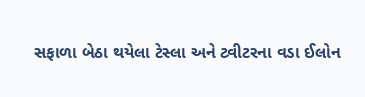સફાળા બેઠા થયેલા ટેસ્લા અને ટ્વીટરના વડા ઈલોન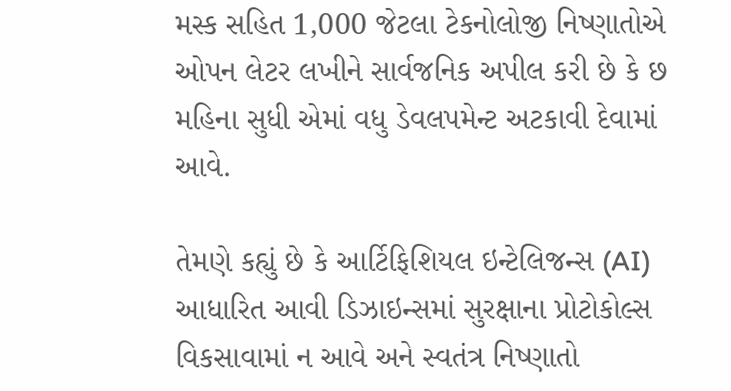મસ્ક સહિત 1,000 જેટલા ટેકનોલોજી નિષ્ણાતોએ ઓપન લેટર લખીને સાર્વજનિક અપીલ કરી છે કે છ મહિના સુધી એમાં વધુ ડેવલપમેન્ટ અટકાવી દેવામાં આવે.

તેમણે કહ્યું છે કે આર્ટિફિશિયલ ઇન્ટેલિજન્સ (AI) આધારિત આવી ડિઝાઇન્સમાં સુરક્ષાના પ્રોટોકોલ્સ વિકસાવામાં ન આવે અને સ્વતંત્ર નિષ્ણાતો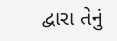દ્વારા તેનું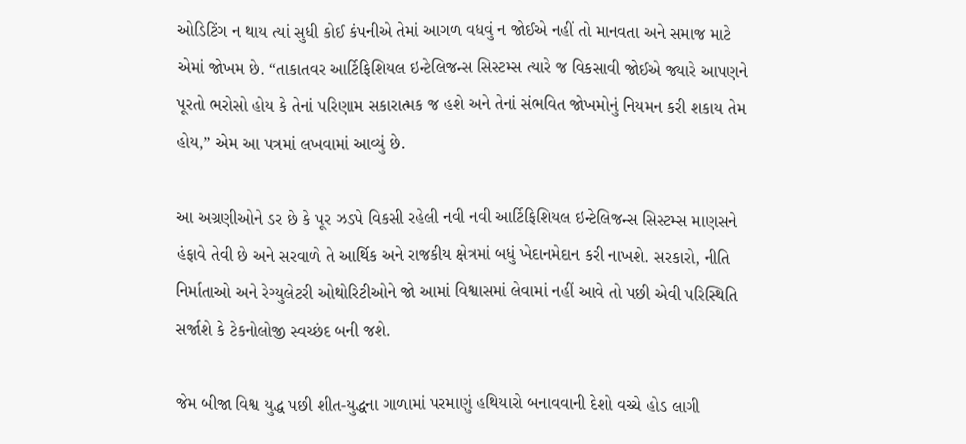ઓડિટિંગ ન થાય ત્યાં સુધી કોઈ કંપનીએ તેમાં આગળ વધવું ન જોઈએ નહીં તો માનવતા અને સમાજ માટે એમાં જોખમ છે. “તાકાતવર આર્ટિફિશિયલ ઇન્ટેલિજન્સ સિસ્ટમ્સ ત્યારે જ વિકસાવી જોઈએ જ્યારે આપણને પૂરતો ભરોસો હોય કે તેનાં પરિણામ સકારાત્મક જ હશે અને તેનાં સંભવિત જોખમોનું નિયમન કરી શકાય તેમ હોય,” એમ આ પત્રમાં લખવામાં આવ્યું છે.

આ અગ્રણીઓને ડર છે કે પૂર ઝડપે વિકસી રહેલી નવી નવી આર્ટિફિશિયલ ઇન્ટેલિજન્સ સિસ્ટમ્સ માણસને હંફાવે તેવી છે અને સરવાળે તે આર્થિક અને રાજકીય ક્ષેત્રમાં બધું ખેદાનમેદાન કરી નાખશે. સરકારો, નીતિ નિર્માતાઓ અને રેગ્યુલેટરી ઓથોરિટીઓને જો આમાં વિશ્વાસમાં લેવામાં નહીં આવે તો પછી એવી પરિસ્થિતિ સર્જાશે કે ટેકનોલોજી સ્વચ્છંદ બની જશે.

જેમ બીજા વિશ્વ યુદ્ધ પછી શીત-યુદ્ધના ગાળામાં પરમાણું હથિયારો બનાવવાની દેશો વચ્ચે હોડ લાગી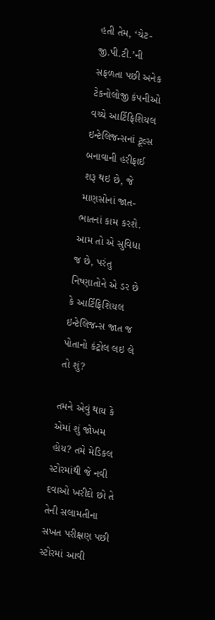હતી તેમ, ‘ચેટ-જી.પી.ટી.’ની સફળતા પછી અનેક ટેકનોલોજી કંપનીઓ વચ્ચે આર્ટિફિશિયલ ઇન્ટેલિજન્સનાં ટૂલ્સ બનાવાની હરીફાઈ શરૂ થઇ છે, જે માણસોનાં જાત-ભાતનાં કામ કરશે. આમ તો એ સુવિધા જ છે, પરંતુ નિષ્ણાતોને એ ડર છે કે આર્ટિફિશિયલ ઇન્ટેલિજન્સ જાત જ પોતાનો કંટ્રોલ લઇ લે તો શું?

તમને એવું થાય કે એમાં શું જોખમ હોય? તમે મેડિકલ સ્ટોરમાંથી જે નવી દવાઓ ખરીદો છો તે તેની સલામતીના સખત પરીક્ષણ પછી સ્ટોરમાં આવી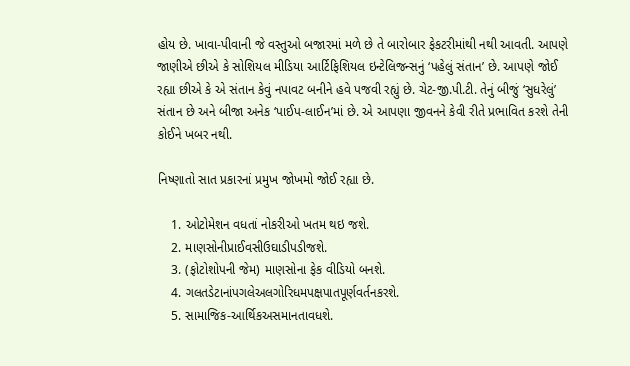હોય છે. ખાવા-પીવાની જે વસ્તુઓ બજારમાં મળે છે તે બારોબાર ફેકટરીમાંથી નથી આવતી. આપણે જાણીએ છીએ કે સોશિયલ મીડિયા આર્ટિફિશિયલ ઇન્ટેલિજન્સનું ‘પહેલું સંતાન’ છે. આપણે જોઈ રહ્યા છીએ કે એ સંતાન કેવું નપાવટ બનીને હવે પજવી રહ્યું છે. ચેટ-જી.પી.ટી. તેનું બીજું ‘સુધરેલું’ સંતાન છે અને બીજા અનેક ‘પાઈપ-લાઈન’માં છે. એ આપણા જીવનને કેવી રીતે પ્રભાવિત કરશે તેની કોઈને ખબર નથી.

નિષ્ણાતો સાત પ્રકારનાં પ્રમુખ જોખમો જોઈ રહ્યા છે.

    1. ઓટોમેશન વધતાં નોકરીઓ ખતમ થઇ જશે.
    2. માણસોનીપ્રાઈવસીઉઘાડીપડીજશે.
    3. (ફોટોશોપની જેમ) માણસોના ફેક વીડિયો બનશે.
    4. ગલતડેટાનાંપગલેઅલગોરિધમપક્ષપાતપૂર્ણવર્તનકરશે.
    5. સામાજિક-આર્થિકઅસમાનતાવધશે.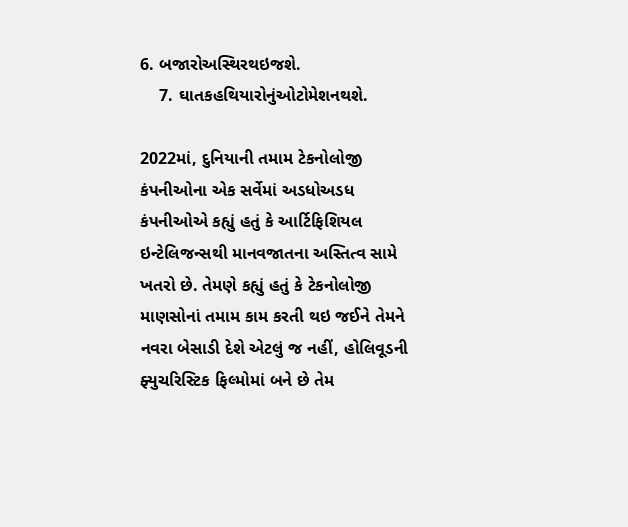6. બજારોઅસ્થિરથઇજશે.
    7. ઘાતકહથિયારોનુંઓટોમેશનથશે.

2022માં, દુનિયાની તમામ ટેકનોલોજી કંપનીઓના એક સર્વેમાં અડધોઅડધ કંપનીઓએ કહ્યું હતું કે આર્ટિફિશિયલ ઇન્ટેલિજન્સથી માનવજાતના અસ્તિત્વ સામે ખતરો છે. તેમણે કહ્યું હતું કે ટેકનોલોજી માણસોનાં તમામ કામ કરતી થઇ જઈને તેમને નવરા બેસાડી દેશે એટલું જ નહીં, હોલિવૂડની ફ્યુચરિસ્ટિક ફિલ્મોમાં બને છે તેમ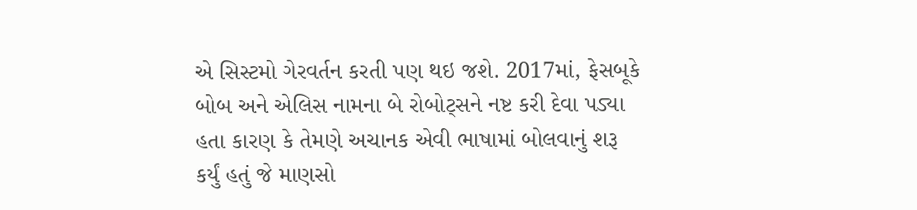એ સિસ્ટમો ગેરવર્તન કરતી પણ થઇ જશે. 2017માં, ફેસબૂકે બોબ અને એલિસ નામના બે રોબોટ્સને નષ્ટ કરી દેવા પડ્યા હતા કારણ કે તેમણે અચાનક એવી ભાષામાં બોલવાનું શરૂ કર્યું હતું જે માણસો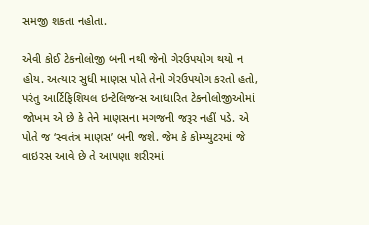સમજી શકતા નહોતા.

એવી કોઈ ટેકનોલોજી બની નથી જેનો ગેરઉપયોગ થયો ન હોય. અત્યાર સુધી માણસ પોતે તેનો ગેરઉપયોગ કરતો હતો, પરંતુ આર્ટિફિશિયલ ઇન્ટેલિજન્સ આધારિત ટેકનોલોજીઓમાં જોખમ એ છે કે તેને માણસના મગજની જરૂર નહીં પડે. એ પોતે જ ‘સ્વતંત્ર માણસ’ બની જશે. જેમ કે કોમ્પ્યુટરમાં જે વાઇરસ આવે છે તે આપણા શરીરમાં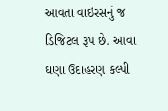આવતા વાઇરસનું જ ડિજિટલ રૂપ છે. આવા ઘણા ઉદાહરણ કલ્પી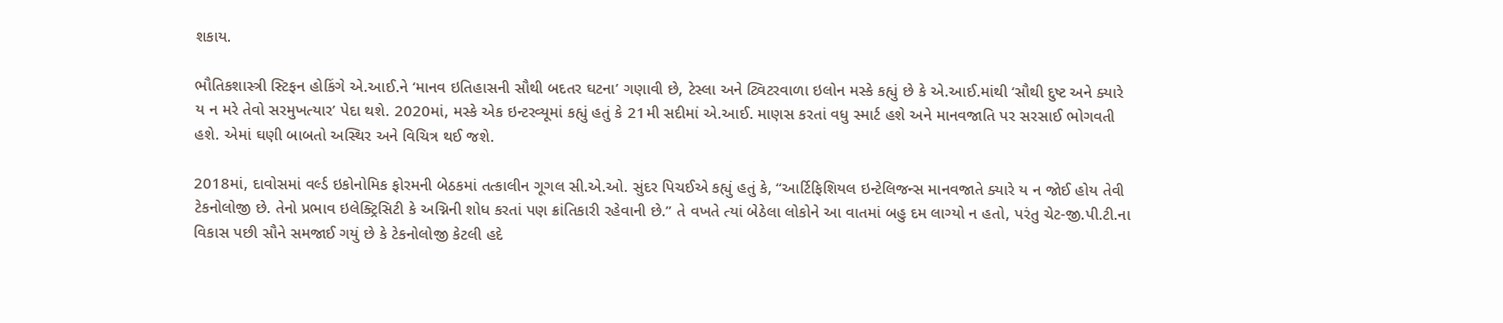શકાય.

ભૌતિકશાસ્ત્રી સ્ટિફન હોકિંગે એ.આઈ.ને ‘માનવ ઇતિહાસની સૌથી બદતર ઘટના’ ગણાવી છે, ટેસ્લા અને ટ્વિટરવાળા ઇલોન મસ્કે કહ્યું છે કે એ.આઈ.માંથી ‘સૌથી દુષ્ટ અને ક્યારે ય ન મરે તેવો સરમુખત્યાર’ પેદા થશે. 2020માં, મસ્કે એક ઇન્ટરવ્યૂમાં કહ્યું હતું કે 21મી સદીમાં એ.આઈ. માણસ કરતાં વધુ સ્માર્ટ હશે અને માનવજાતિ પર સરસાઈ ભોગવતી હશે. એમાં ઘણી બાબતો અસ્થિર અને વિચિત્ર થઈ જશે.

2018માં, દાવોસમાં વર્લ્ડ ઇકોનોમિક ફોરમની બેઠકમાં તત્કાલીન ગૂગલ સી.એ.ઓ. સુંદર પિચઈએ કહ્યું હતું કે, “આર્ટિફિશિયલ ઇન્ટેલિજન્સ માનવજાતે ક્યારે ય ન જોઈ હોય તેવી ટેકનોલોજી છે. તેનો પ્રભાવ ઇલેક્ટ્રિસિટી કે અગ્નિની શોધ કરતાં પણ ક્રાંતિકારી રહેવાની છે.” તે વખતે ત્યાં બેઠેલા લોકોને આ વાતમાં બહુ દમ લાગ્યો ન હતો, પરંતુ ચેટ-જી.પી.ટી.ના વિકાસ પછી સૌને સમજાઈ ગયું છે કે ટેકનોલોજી કેટલી હદે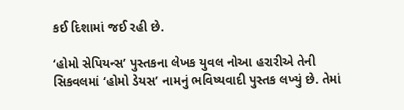કઈ દિશામાં જઈ રહી છે.

‘હોમો સેપિયન્સ’ પુસ્તકના લેખક યુવલ નોઆ હરારીએ તેની સિકવલમાં ‘હોમો ડેયસ’ નામનું ભવિષ્યવાદી પુસ્તક લખ્યું છે. તેમાં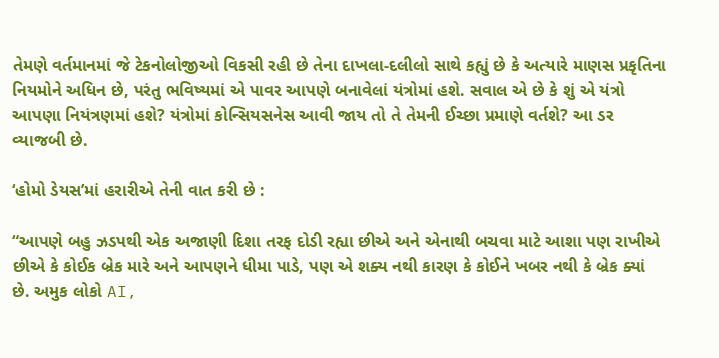તેમણે વર્તમાનમાં જે ટેકનોલોજીઓ વિકસી રહી છે તેના દાખલા-દલીલો સાથે કહ્યું છે કે અત્યારે માણસ પ્રકૃતિના નિયમોને અધિન છે, પરંતુ ભવિષ્યમાં એ પાવર આપણે બનાવેલાં યંત્રોમાં હશે. સવાલ એ છે કે શું એ યંત્રો આપણા નિયંત્રણમાં હશે? યંત્રોમાં કોન્સિયસનેસ આવી જાય તો તે તેમની ઈચ્છા પ્રમાણે વર્તશે? આ ડર વ્યાજબી છે.

‘હોમો ડેયસ’માં હરારીએ તેની વાત કરી છે :

“આપણે બહુ ઝડપથી એક અજાણી દિશા તરફ દોડી રહ્યા છીએ અને એનાથી બચવા માટે આશા પણ રાખીએ છીએ કે કોઈક બ્રેક મારે અને આપણને ધીમા પાડે, પણ એ શક્ય નથી કારણ કે કોઈને ખબર નથી કે બ્રેક ક્યાં છે. અમુક લોકો AI,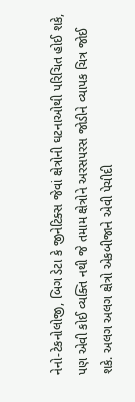નેનો-ટેકનોલોજી, બિગ ડેટા કે જીનેટિક્સ જેવાં ક્ષેત્રોની ઘટનાઓથી પરિચિત હોઈ શકે, પણ એવી કોઈ વ્યક્તિ નથી જે તમામ ક્ષેત્રોને અરસપરસ જોડીને વ્યાપક ચિત્ર જોઈ શકે. અલગ અલગ ક્ષેત્રો એકબીજાને એવી પેચીદી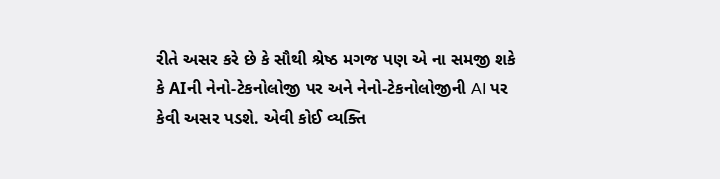રીતે અસર કરે છે કે સૌથી શ્રેષ્ઠ મગજ પણ એ ના સમજી શકે કે AIની નેનો-ટેકનોલોજી પર અને નેનો-ટેકનોલોજીની AI પર કેવી અસર પડશે. એવી કોઈ વ્યક્તિ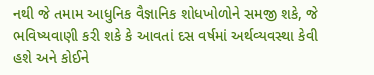નથી જે તમામ આધુનિક વૈજ્ઞાનિક શોધખોળોને સમજી શકે, જે ભવિષ્યવાણી કરી શકે કે આવતાં દસ વર્ષમાં અર્થવ્યવસ્થા કેવી હશે અને કોઈને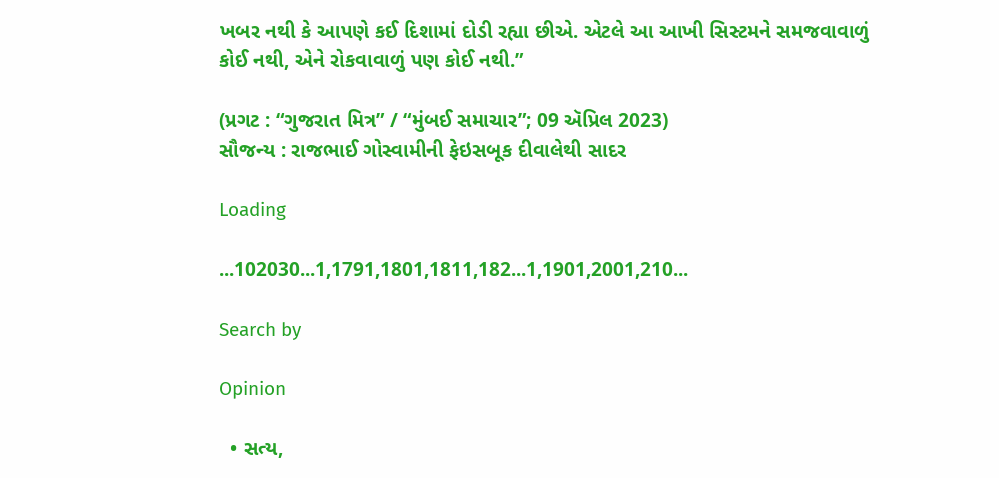ખબર નથી કે આપણે કઈ દિશામાં દોડી રહ્યા છીએ. એટલે આ આખી સિસ્ટમને સમજવાવાળું કોઈ નથી, એને રોકવાવાળું પણ કોઈ નથી.”

(પ્રગટ : “ગુજરાત મિત્ર” / “મુંબઈ સમાચાર”; 09 ઍપ્રિલ 2023)
સૌજન્ય : રાજભાઈ ગોસ્વામીની ફેઇસબૂક દીવાલેથી સાદર

Loading

...102030...1,1791,1801,1811,182...1,1901,2001,210...

Search by

Opinion

  • સત્ય,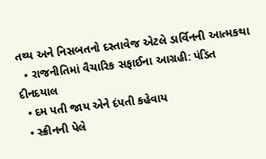તથ્ય અને નિસબતનો દસ્તાવેજ એટલે ડાર્વિનની આત્મકથા
  • રાજનીતિમાં વૈચારિક સફાઈના આગ્રહી: પંડિત દીનદયાલ
  • દમ પતી જાય એને દંપતી કહેવાય
  • સ્ક્રીનની પેલે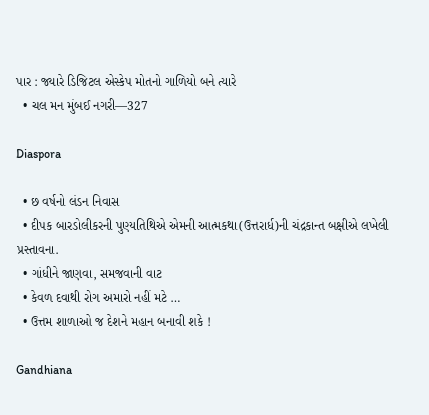પાર : જ્યારે ડિજિટલ એસ્કેપ મોતનો ગાળિયો બને ત્યારે
  • ચલ મન મુંબઈ નગરી—327

Diaspora

  • છ વર્ષનો લંડન નિવાસ
  • દીપક બારડોલીકરની પુણ્યતિથિએ એમની આત્મકથા(ઉત્તરાર્ધ)ની ચંદ્રકાન્ત બક્ષીએ લખેલી પ્રસ્તાવના.
  • ગાંધીને જાણવા, સમજવાની વાટ
  • કેવળ દવાથી રોગ અમારો નહીં મટે …
  • ઉત્તમ શાળાઓ જ દેશને મહાન બનાવી શકે !

Gandhiana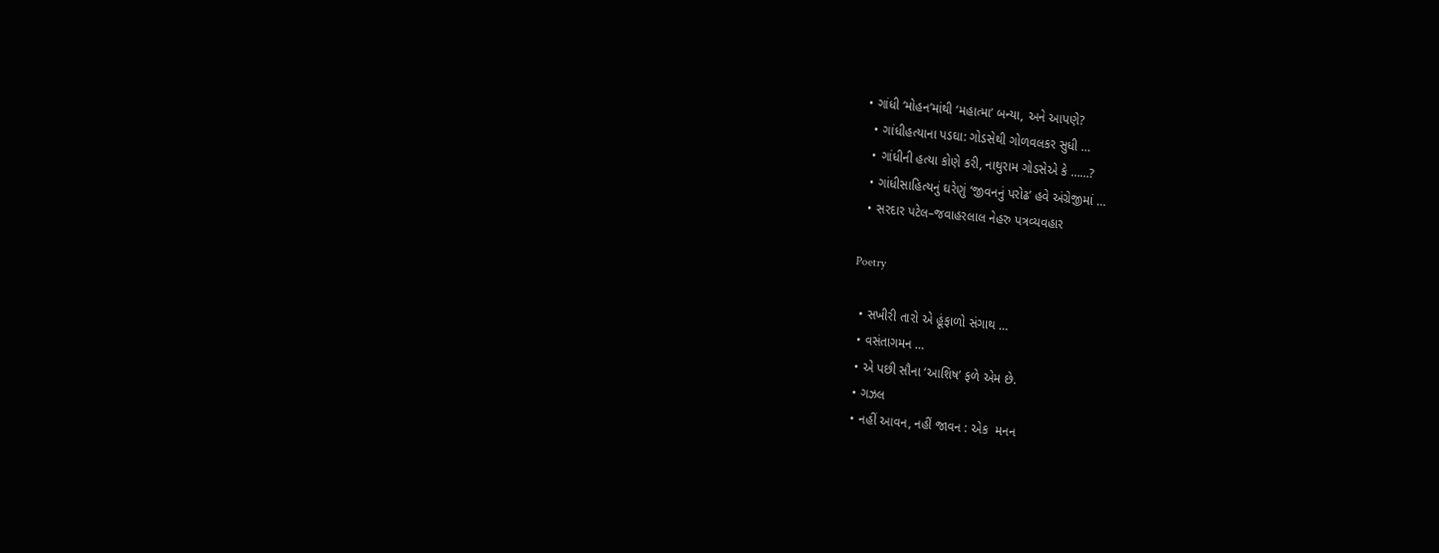• ગાંધી ‘મોહન’માંથી ‘મહાત્મા’ બન્યા, અને આપણે?
  • ગાંધીહત્યાના પડઘા: ગોડસેથી ગોળવલકર સુધી …
  • ગાંધીની હત્યા કોણે કરી, નાથુરામ ગોડસેએ કે ……?
  • ગાંધીસાહિત્યનું ઘરેણું ‘જીવનનું પરોઢ’ હવે અંગ્રેજીમાં …
  • સરદાર પટેલ–જવાહરલાલ નેહરુ પત્રવ્યવહાર

Poetry

  • સખીરી તારો એ હૂંફાળો સંગાથ …
  • વસંતાગમન …
  • એ પછી સૌના ‘આશિષ’ ફળે એમ છે.
  • ગઝલ
  • નહીં આવન, નહીં જાવન : એક  મનન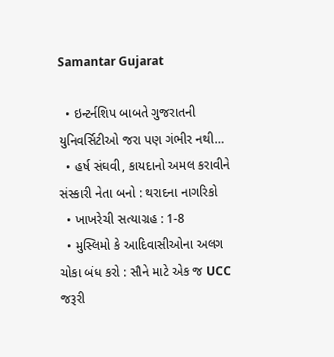Samantar Gujarat

  • ઇન્ટર્નશિપ બાબતે ગુજરાતની યુનિવર્સિટીઓ જરા પણ ગંભીર નથી…
  • હર્ષ સંઘવી, કાયદાનો અમલ કરાવીને સંસ્કારી નેતા બનો : થરાદના નાગરિકો
  • ખાખરેચી સત્યાગ્રહ : 1-8
  • મુસ્લિમો કે આદિવાસીઓના અલગ ચોકા બંધ કરો : સૌને માટે એક જ UCC જરૂરી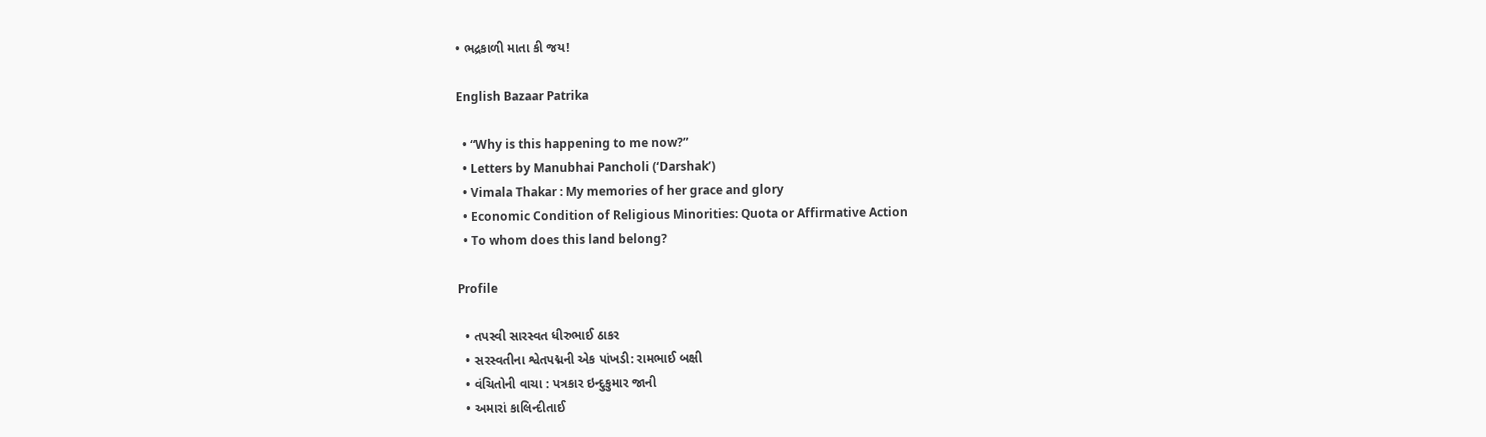• ભદ્રકાળી માતા કી જય!

English Bazaar Patrika

  • “Why is this happening to me now?”
  • Letters by Manubhai Pancholi (‘Darshak’)
  • Vimala Thakar : My memories of her grace and glory
  • Economic Condition of Religious Minorities: Quota or Affirmative Action
  • To whom does this land belong?

Profile

  • તપસ્વી સારસ્વત ધીરુભાઈ ઠાકર
  • સરસ્વતીના શ્વેતપદ્મની એક પાંખડી: રામભાઈ બક્ષી
  • વંચિતોની વાચા : પત્રકાર ઇન્દુકુમાર જાની
  • અમારાં કાલિન્દીતાઈ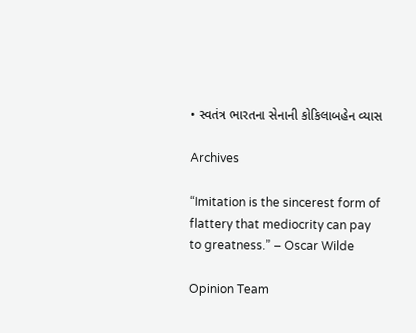• સ્વતંત્ર ભારતના સેનાની કોકિલાબહેન વ્યાસ

Archives

“Imitation is the sincerest form of flattery that mediocrity can pay to greatness.” – Oscar Wilde

Opinion Team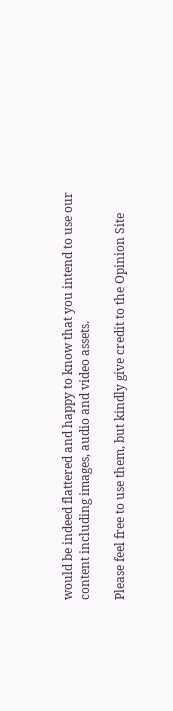would be indeed flattered and happy to know that you intend to use our content including images, audio and video assets.

Please feel free to use them, but kindly give credit to the Opinion Site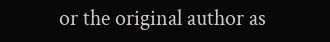or the original author as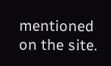mentioned on the site.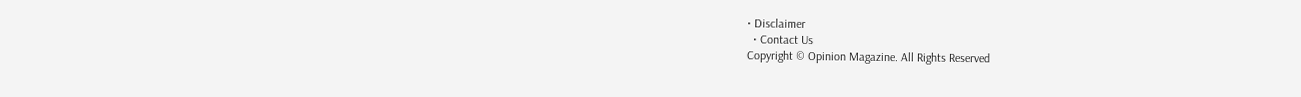• Disclaimer
  • Contact Us
Copyright © Opinion Magazine. All Rights Reserved